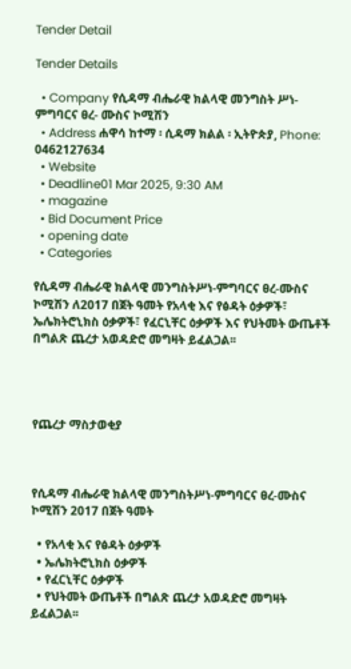Tender Detail

Tender Details

  • Company የሲዳማ ብሔራዊ ክልላዊ መንግስት ሥነ-ምግባርና ፀረ- ሙስና ኮሚሽን
  • Address ሐዋሳ ከተማ ፡ ሲዳማ ክልል ፡ ኢትዮጵያ, Phone: 0462127634
  • Website
  • Deadline01 Mar 2025, 9:30 AM
  • magazine
  • Bid Document Price
  • opening date
  • Categories

የሲዳማ ብሔራዊ ክልላዊ መንግስትሥነ-ምግባርና ፀረ-ሙስና ኮሚሽን ለ2017 በጀት ዓመት የአላቂ እና የፅዳት ዕቃዎች፣ ኤሌክትሮኒክስ ዕቃዎች፣ የፈርኒቸር ዕቃዎች እና የህትመት ውጤቶች በግልጽ ጨረታ አወዳድሮ መግዛት ይፈልጋል፡፡




የጨረታ ማስታወቂያ



የሲዳማ ብሔራዊ ክልላዊ መንግስትሥነ-ምግባርና ፀረ-ሙስና ኮሚሽን 2017 በጀት ዓመት

  • የአላቂ እና የፅዳት ዕቃዎች
  • ኤሌክትሮኒክስ ዕቃዎች
  • የፈርኒቸር ዕቃዎች
  • የህትመት ውጤቶች በግልጽ ጨረታ አወዳድሮ መግዛት ይፈልጋል፡፡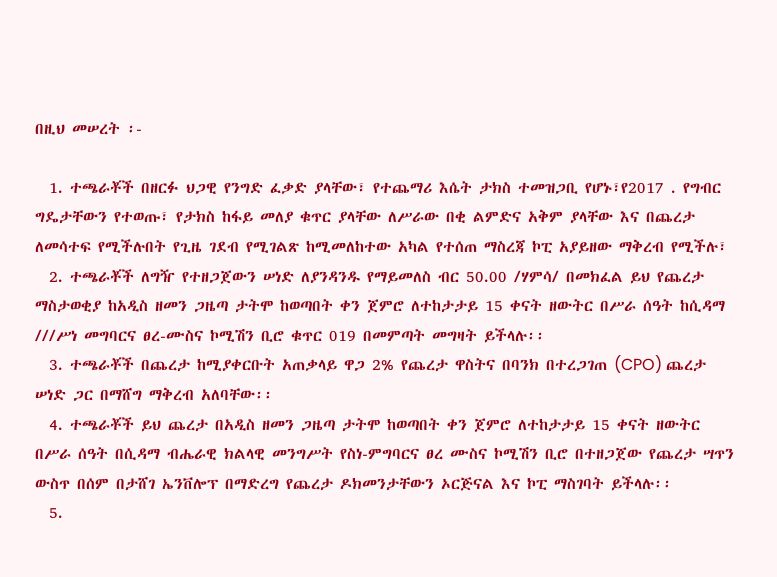በዚህ መሠረት ፡-

  1. ተጫራቾች በዘርፉ ህጋዊ የንግድ ፈቃድ ያላቸው፣ የተጨማሪ እሴት ታክስ ተመዝጋቢ የሆኑ፣የ2017 . የግብር ግዴታቸውን የተወጡ፣ የታክስ ከፋይ መለያ ቁጥር ያላቸው ለሥራው በቂ ልምድና አቅም ያላቸው እና በጨረታ ለመሳተፍ የሚችሉበት የጊዜ ገደብ የሚገልጽ ከሚመለከተው አካል የተሰጠ ማስረጃ ኮፒ አያይዘው ማቅረብ የሚችሉ፣
  2. ተጫራቾች ለግዥ የተዘጋጀውን ሠነድ ለያንዳንዱ የማይመለስ ብር 50.00 /ሃምሳ/ በመክፈል ይህ የጨረታ ማስታወቂያ ከአዲስ ዘመን ጋዜጣ ታትሞ ከወጣበት ቀን ጀምሮ ለተከታታይ 15 ቀናት ዘውትር በሥራ ሰዓት ከሲዳማ ///ሥነ መግባርና ፀረ-ሙስና ኮሚሽን ቢሮ ቁጥር 019 በመምጣት መግዛት ይችላሉ፡፡
  3. ተጫራቾች በጨረታ ከሚያቀርቡት አጠቃላይ ዋጋ 2% የጨረታ ዋስትና በባንክ በተረጋገጠ (CPO) ጨረታ ሠነድ ጋር በማሸግ ማቅረብ አለባቸው፡፡
  4. ተጫራቾች ይህ ጨረታ በአዲስ ዘመን ጋዜጣ ታትሞ ከወጣበት ቀን ጀምሮ ለተከታታይ 15 ቀናት ዘውትር በሥራ ሰዓት በሲዳማ ብሔራዊ ክልላዊ መንግሥት የስነ-ምግባርና ፀረ ሙስና ኮሚሽን ቢሮ በተዘጋጀው የጨረታ ሣጥን ውስጥ በሰም በታሸገ ኤንቨሎፕ በማድረግ የጨረታ ዶክመንታቸውን ኦርጅናል እና ኮፒ ማስገባት ይችላሉ፡፡
  5.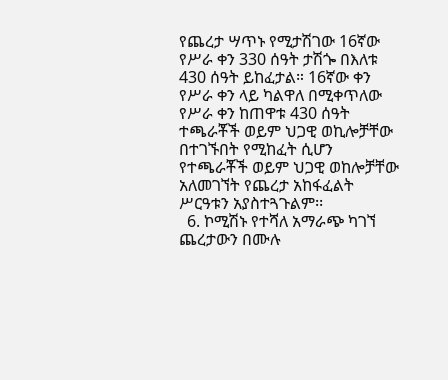የጨረታ ሣጥኑ የሚታሽገው 16ኛው የሥራ ቀን 330 ሰዓት ታሽጐ በእለቱ 430 ሰዓት ይከፈታል። 16ኛው ቀን የሥራ ቀን ላይ ካልዋለ በሚቀጥለው የሥራ ቀን ከጠዋቱ 430 ሰዓት ተጫራቾች ወይም ህጋዊ ወኪሎቻቸው በተገኙበት የሚከፈት ሲሆን የተጫራቾች ወይም ህጋዊ ወከሎቻቸው አለመገኘት የጨረታ አከፋፈልት ሥርዓቱን አያስተጓጉልም፡፡
  6. ኮሚሽኑ የተሻለ አማራጭ ካገኘ ጨረታውን በሙሉ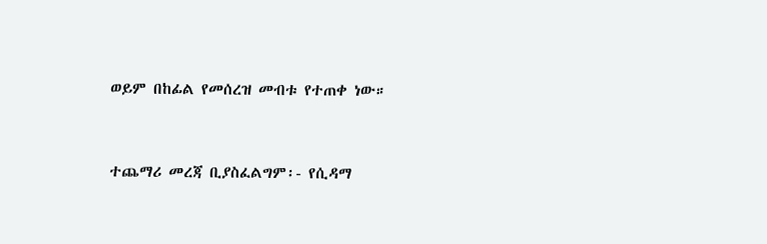ወይም በከፊል የመሰረዝ መብቱ የተጠቀ ነው።



ተጨማሪ መረጃ ቢያስፈልግም፡- የሲዳማ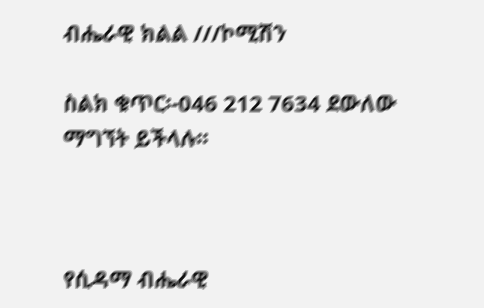ብሔራዊ ክልል ///ኮሚሽን

ስልክ ቁጥር፡-046 212 7634 ደውለው ማግኘት ይችላሉ፡፡



የሲዳማ ብሔራዊ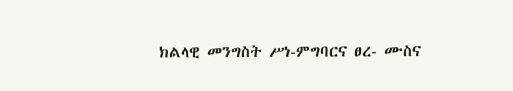ክልላዊ መንግስት ሥነ-ምግባርና ፀረ- ሙስና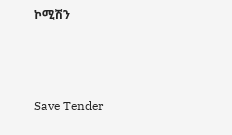ኮሚሽን



Save Tender